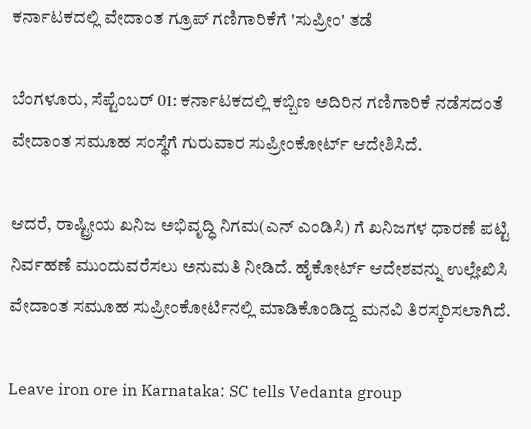ಕರ್ನಾಟಕದಲ್ಲಿ ವೇದಾಂತ ಗ್ರೂಪ್ ಗಣಿಗಾರಿಕೆಗೆ 'ಸುಪ್ರೀಂ' ತಡೆ

ಬೆಂಗಳೂರು, ಸೆಪ್ಟೆಂಬರ್ 01: ಕರ್ನಾಟಕದಲ್ಲಿ ಕಬ್ಬಿಣ ಅದಿರಿನ ಗಣಿಗಾರಿಕೆ ನಡೆಸದಂತೆ ವೇದಾಂತ ಸಮೂಹ ಸಂಸ್ಥೆಗೆ ಗುರುವಾರ ಸುಪ್ರೀಂಕೋರ್ಟ್ ಆದೇಶಿಸಿದೆ.

ಆದರೆ, ರಾಷ್ಟ್ರೀಯ ಖನಿಜ ಅಭಿವೃದ್ಧಿ ನಿಗಮ(ಎನ್ ಎಂಡಿಸಿ) ಗೆ ಖನಿಜಗಳ ಧಾರಣೆ ಪಟ್ಟಿ ನಿರ್ವಹಣೆ ಮುಂದುವರೆಸಲು ಅನುಮತಿ ನೀಡಿದೆ. ಹೈಕೋರ್ಟ್ ಆದೇಶವನ್ನು ಉಲ್ಲೇಖಿಸಿ ವೇದಾಂತ ಸಮೂಹ ಸುಪ್ರೀಂಕೋರ್ಟಿನಲ್ಲಿ ಮಾಡಿಕೊಂಡಿದ್ದ ಮನವಿ ತಿರಸ್ಕರಿಸಲಾಗಿದೆ.

Leave iron ore in Karnataka: SC tells Vedanta group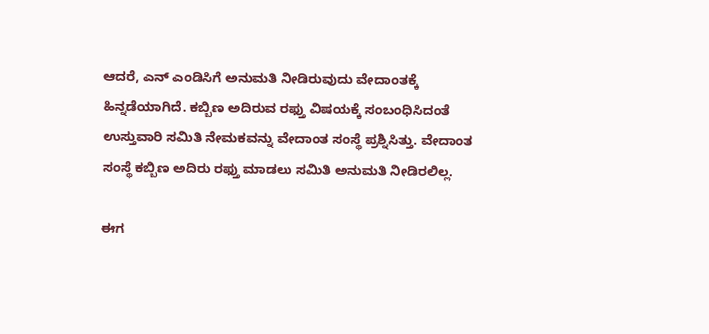ಆದರೆ, ಎನ್ ಎಂಡಿಸಿಗೆ ಅನುಮತಿ ನೀಡಿರುವುದು ವೇದಾಂತಕ್ಕೆ ಹಿನ್ನಡೆಯಾಗಿದೆ. ಕಬ್ಬಿಣ ಅದಿರುವ ರಫ್ತು ವಿಷಯಕ್ಕೆ ಸಂಬಂಧಿಸಿದಂತೆ ಉಸ್ತುವಾರಿ ಸಮಿತಿ ನೇಮಕವನ್ನು ವೇದಾಂತ ಸಂಸ್ಥೆ ಪ್ರಶ್ನಿಸಿತ್ತು. ವೇದಾಂತ ಸಂಸ್ಥೆ ಕಬ್ಬಿಣ ಅದಿರು ರಫ್ತು ಮಾಡಲು ಸಮಿತಿ ಅನುಮತಿ ನೀಡಿರಲಿಲ್ಲ.

ಈಗ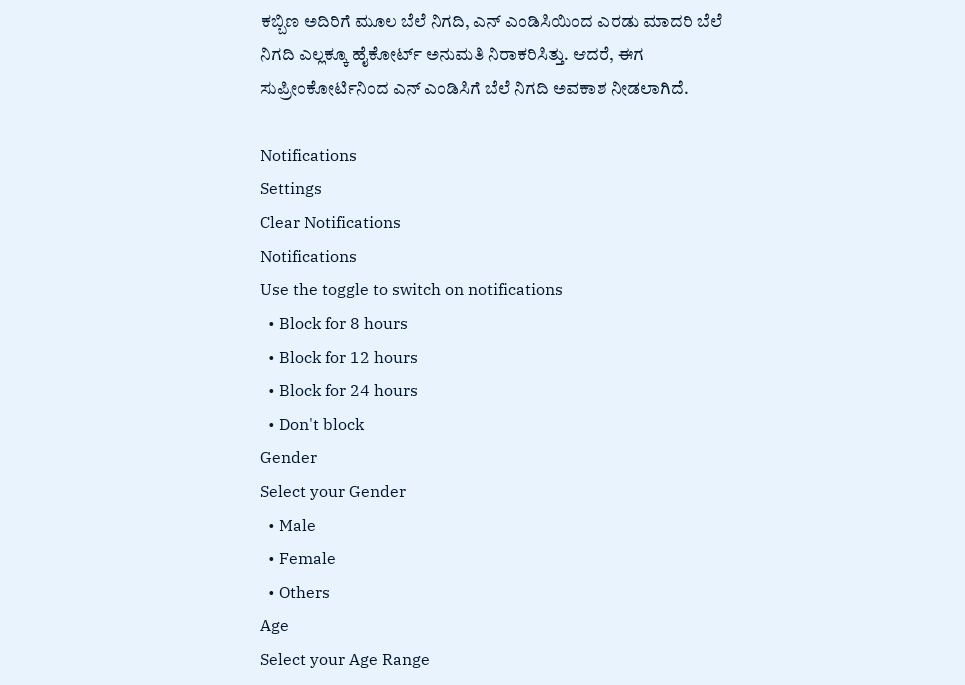ಕಬ್ಬಿಣ ಅದಿರಿಗೆ ಮೂಲ ಬೆಲೆ ನಿಗದಿ, ಎನ್ ಎಂಡಿಸಿಯಿಂದ ಎರಡು ಮಾದರಿ ಬೆಲೆ ನಿಗದಿ ಎಲ್ಲಕ್ಕೂ ಹೈಕೋರ್ಟ್ ಅನುಮತಿ ನಿರಾಕರಿಸಿತ್ತು. ಆದರೆ, ಈಗ ಸುಪ್ರೀಂಕೋರ್ಟಿನಿಂದ ಎನ್ ಎಂಡಿಸಿಗೆ ಬೆಲೆ ನಿಗದಿ ಅವಕಾಶ ನೀಡಲಾಗಿದೆ.

Notifications
Settings
Clear Notifications
Notifications
Use the toggle to switch on notifications
  • Block for 8 hours
  • Block for 12 hours
  • Block for 24 hours
  • Don't block
Gender
Select your Gender
  • Male
  • Female
  • Others
Age
Select your Age Range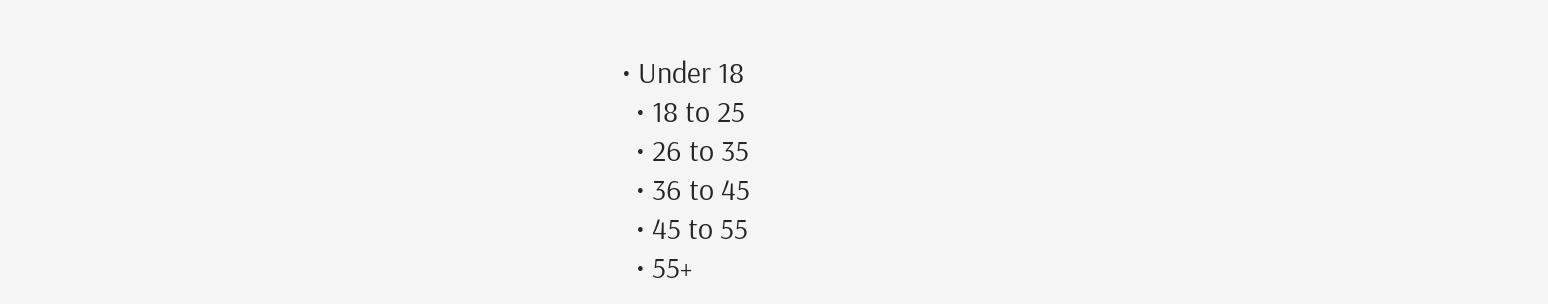• Under 18
  • 18 to 25
  • 26 to 35
  • 36 to 45
  • 45 to 55
  • 55+